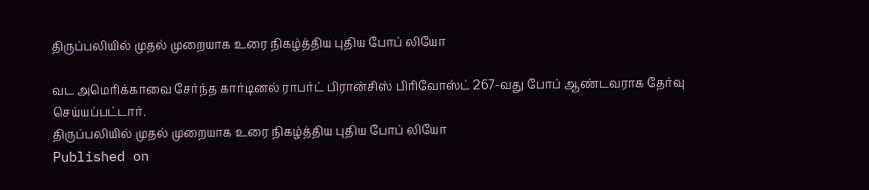திருப்பலியில் முதல் முறையாக உரை நிகழ்த்திய புதிய போப் லியோ

வட அமெரிக்காவை சேர்ந்த கார்டினல் ராபர்ட் பிரான்சிஸ் பிரிவோஸ்ட் 267-வது போப் ஆண்டவராக தேர்வு செய்யப்பட்டார்.
திருப்பலியில் முதல் முறையாக உரை நிகழ்த்திய புதிய போப் லியோ
Published on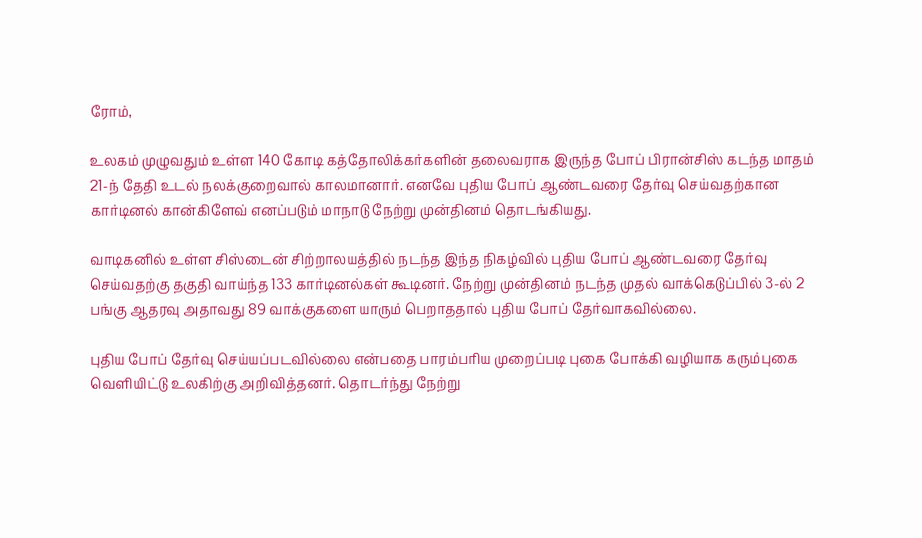ரோம்,

உலகம் முழுவதும் உள்ள 140 கோடி கத்தோலிக்கர்களின் தலைவராக இருந்த போப் பிரான்சிஸ் கடந்த மாதம் 21-ந் தேதி உடல் நலக்குறைவால் காலமானார். எனவே புதிய போப் ஆண்டவரை தேர்வு செய்வதற்கான கார்டினல் கான்கிளேவ் எனப்படும் மாநாடு நேற்று முன்தினம் தொடங்கியது.

வாடிகனில் உள்ள சிஸ்டைன் சிற்றாலயத்தில் நடந்த இந்த நிகழ்வில் புதிய போப் ஆண்டவரை தேர்வு செய்வதற்கு தகுதி வாய்ந்த 133 கார்டினல்கள் கூடினர். நேற்று முன்தினம் நடந்த முதல் வாக்கெடுப்பில் 3-ல் 2 பங்கு ஆதரவு அதாவது 89 வாக்குகளை யாரும் பெறாததால் புதிய போப் தேர்வாகவில்லை.

புதிய போப் தேர்வு செய்யப்படவில்லை என்பதை பாரம்பரிய முறைப்படி புகை போக்கி வழியாக கரும்புகை வெளியிட்டு உலகிற்கு அறிவித்தனர். தொடர்ந்து நேற்று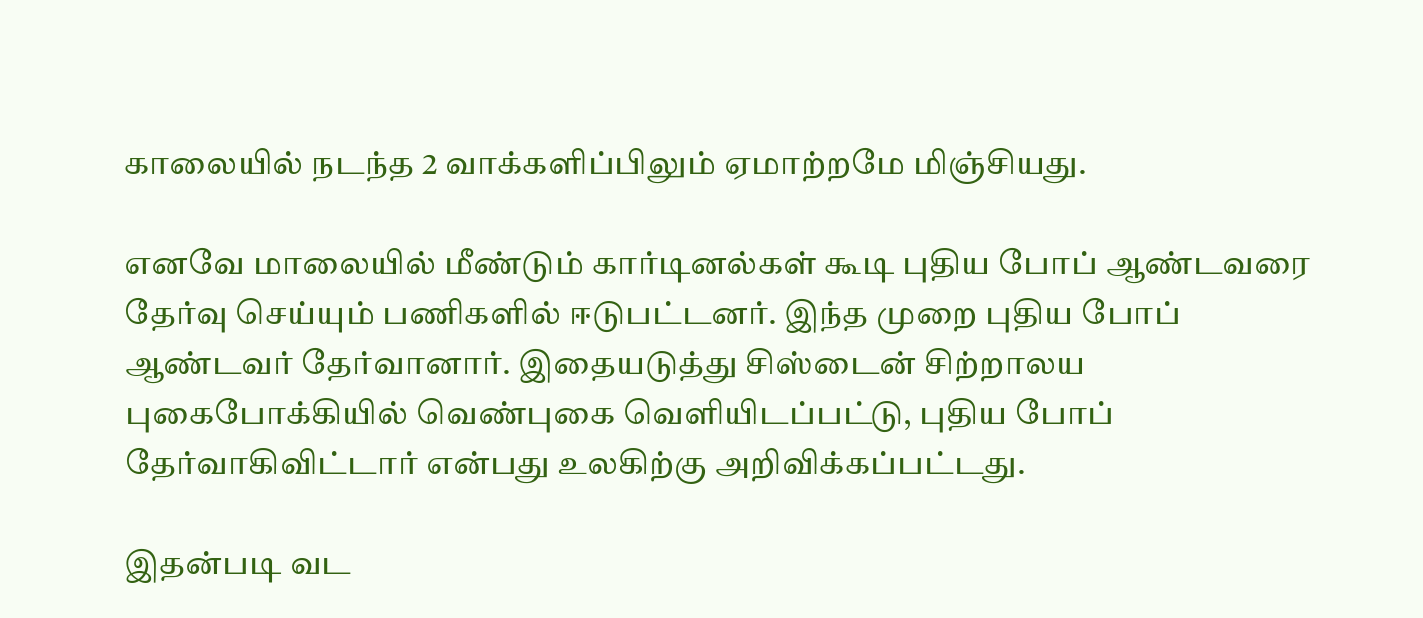காலையில் நடந்த 2 வாக்களிப்பிலும் ஏமாற்றமே மிஞ்சியது.

எனவே மாலையில் மீண்டும் கார்டினல்கள் கூடி புதிய போப் ஆண்டவரை தேர்வு செய்யும் பணிகளில் ஈடுபட்டனர். இந்த முறை புதிய போப் ஆண்டவர் தேர்வானார். இதையடுத்து சிஸ்டைன் சிற்றாலய புகைபோக்கியில் வெண்புகை வெளியிடப்பட்டு, புதிய போப் தேர்வாகிவிட்டார் என்பது உலகிற்கு அறிவிக்கப்பட்டது.

இதன்படி வட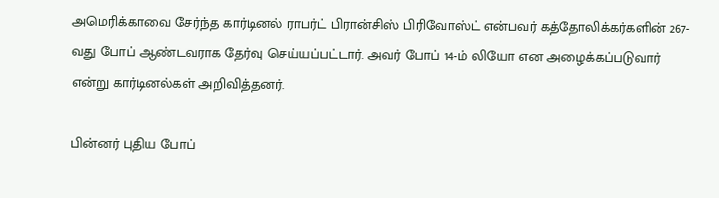அமெரிக்காவை சேர்ந்த கார்டினல் ராபர்ட் பிரான்சிஸ் பிரிவோஸ்ட் என்பவர் கத்தோலிக்கர்களின் 267-வது போப் ஆண்டவராக தேர்வு செய்யப்பட்டார். அவர் போப் 14-ம் லியோ என அழைக்கப்படுவார் என்று கார்டினல்கள் அறிவித்தனர்.

பின்னர் புதிய போப்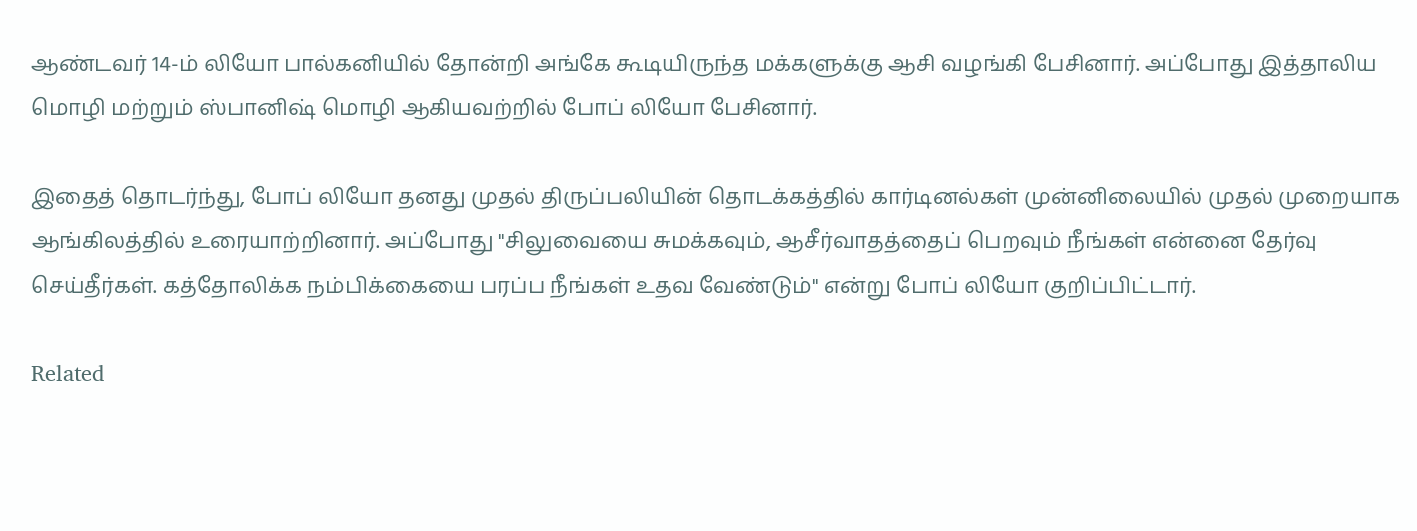ஆண்டவர் 14-ம் லியோ பால்கனியில் தோன்றி அங்கே கூடியிருந்த மக்களுக்கு ஆசி வழங்கி பேசினார். அப்போது இத்தாலிய மொழி மற்றும் ஸ்பானிஷ் மொழி ஆகியவற்றில் போப் லியோ பேசினார்.

இதைத் தொடர்ந்து, போப் லியோ தனது முதல் திருப்பலியின் தொடக்கத்தில் கார்டினல்கள் முன்னிலையில் முதல் முறையாக ஆங்கிலத்தில் உரையாற்றினார். அப்போது "சிலுவையை சுமக்கவும், ஆசீர்வாதத்தைப் பெறவும் நீங்கள் என்னை தேர்வு செய்தீர்கள். கத்தோலிக்க நம்பிக்கையை பரப்ப நீங்கள் உதவ வேண்டும்" என்று போப் லியோ குறிப்பிட்டார்.

Related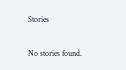Stories

No stories found.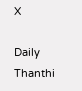X

Daily Thanthi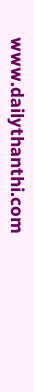www.dailythanthi.com